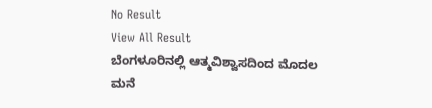No Result
View All Result
ಬೆಂಗಳೂರಿನಲ್ಲಿ ಆತ್ಮವಿಶ್ವಾಸದಿಂದ ಮೊದಲ ಮನೆ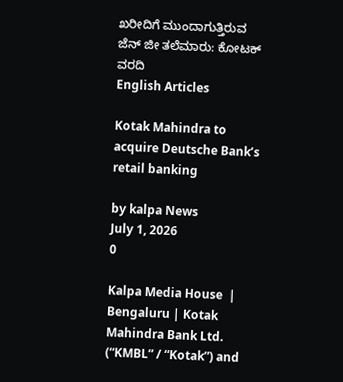ಖರೀದಿಗೆ ಮುಂದಾಗುತ್ತಿರುವ ಜೆನ್ ಜೀ ತಲೆಮಾರು: ಕೋಟಕ್ ವರದಿ
English Articles

Kotak Mahindra to acquire Deutsche Bank’s retail banking

by kalpa News
July 1, 2026
0

Kalpa Media House  | Bengaluru | Kotak Mahindra Bank Ltd. (“KMBL” / “Kotak”) and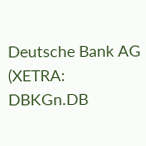Deutsche Bank AG (XETRA: DBKGn.DB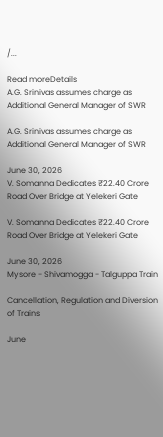/...

Read moreDetails
A.G. Srinivas assumes charge as Additional General Manager of SWR

A.G. Srinivas assumes charge as Additional General Manager of SWR

June 30, 2026
V. Somanna Dedicates ₹22.40 Crore Road Over Bridge at Yelekeri Gate

V. Somanna Dedicates ₹22.40 Crore Road Over Bridge at Yelekeri Gate

June 30, 2026
Mysore - Shivamogga - Talguppa Train

Cancellation, Regulation and Diversion of Trains

June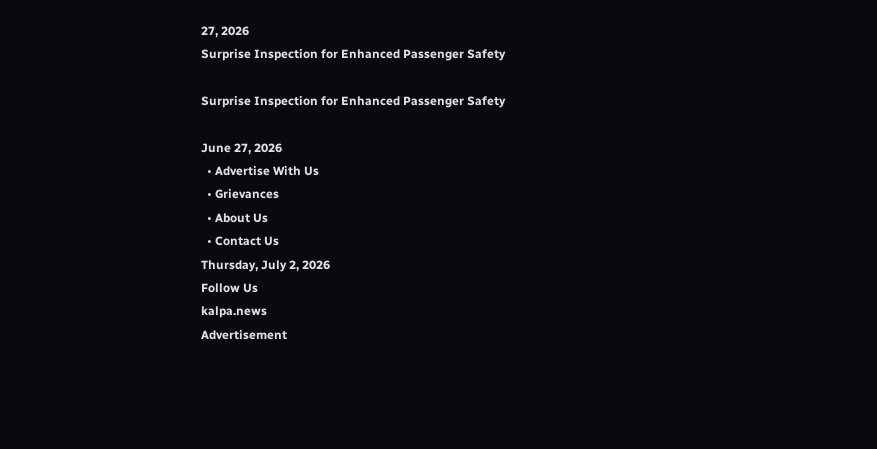27, 2026
Surprise Inspection for Enhanced Passenger Safety

Surprise Inspection for Enhanced Passenger Safety

June 27, 2026
  • Advertise With Us
  • Grievances
  • About Us
  • Contact Us
Thursday, July 2, 2026
Follow Us
kalpa.news
Advertisement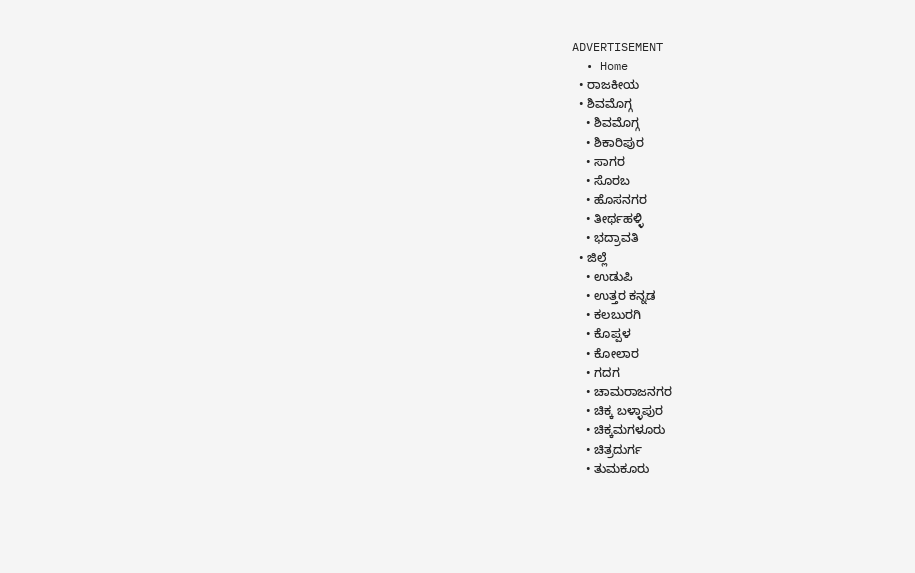ADVERTISEMENT
  • Home
  • ರಾಜಕೀಯ
  • ಶಿವಮೊಗ್ಗ
    • ಶಿವಮೊಗ್ಗ
    • ಶಿಕಾರಿಪುರ
    • ಸಾಗರ
    • ಸೊರಬ
    • ಹೊಸನಗರ
    • ತೀರ್ಥಹಳ್ಳಿ
    • ಭದ್ರಾವತಿ
  • ಜಿಲ್ಲೆ
    • ಉಡುಪಿ
    • ಉತ್ತರ ಕನ್ನಡ
    • ಕಲಬುರಗಿ
    • ಕೊಪ್ಪಳ
    • ಕೋಲಾರ
    • ಗದಗ
    • ಚಾಮರಾಜನಗರ
    • ಚಿಕ್ಕ ಬಳ್ಳಾಪುರ
    • ಚಿಕ್ಕಮಗಳೂರು
    • ಚಿತ್ರದುರ್ಗ
    • ತುಮಕೂರು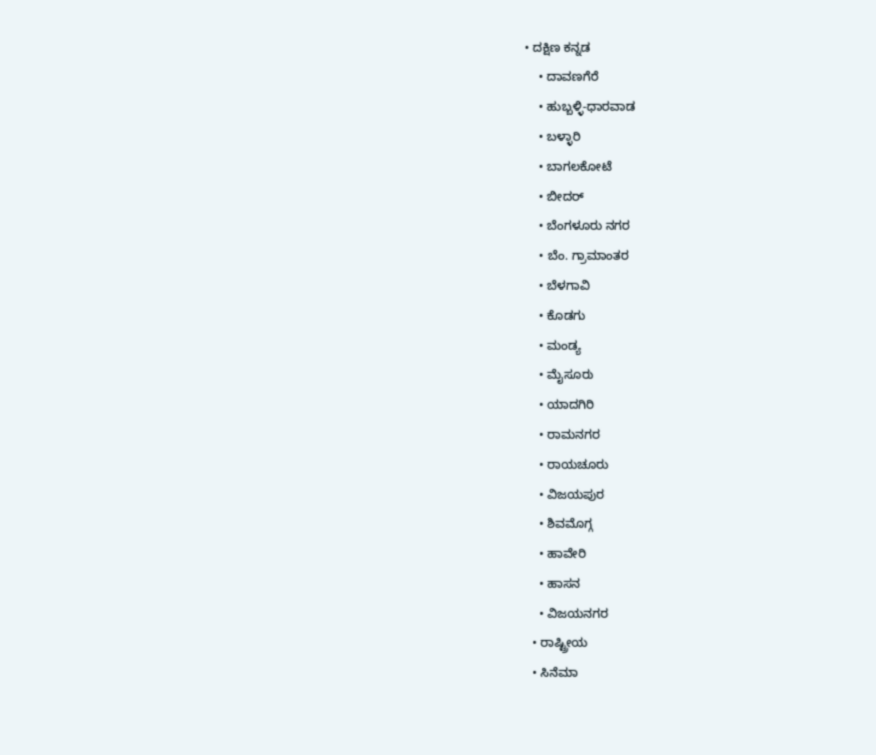• ದಕ್ಷಿಣ ಕನ್ನಡ
    • ದಾವಣಗೆರೆ
    • ಹುಬ್ಬಳ್ಳಿ-ಧಾರವಾಡ
    • ಬಳ್ಳಾರಿ
    • ಬಾಗಲಕೋಟೆ
    • ಬೀದರ್
    • ಬೆಂಗಳೂರು ನಗರ
    • ಬೆಂ. ಗ್ರಾಮಾಂತರ
    • ಬೆಳಗಾವಿ
    • ಕೊಡಗು
    • ಮಂಡ್ಯ
    • ಮೈಸೂರು
    • ಯಾದಗಿರಿ
    • ರಾಮನಗರ
    • ರಾಯಚೂರು
    • ವಿಜಯಪುರ
    • ಶಿವಮೊಗ್ಗ
    • ಹಾವೇರಿ
    • ಹಾಸನ
    • ವಿಜಯನಗರ
  • ರಾಷ್ಟ್ರೀಯ
  • ಸಿನೆಮಾ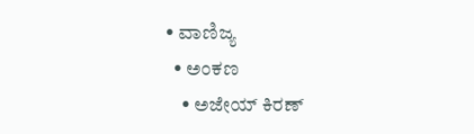• ವಾಣಿಜ್ಯ
  • ಅಂಕಣ
    • ಅಜೇಯ್ ಕಿರಣ್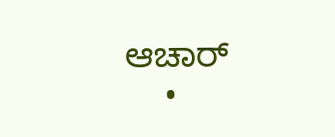ಆಚಾರ್
    •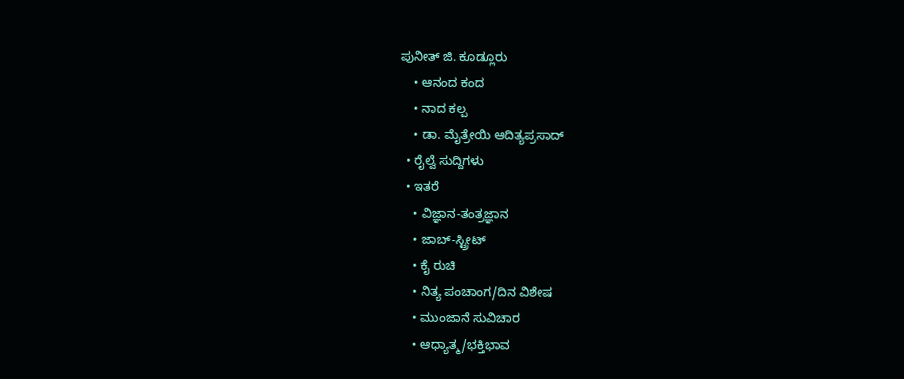ಪುನೀತ್ ಜಿ. ಕೂಡ್ಲೂರು
    • ಆನಂದ ಕಂದ
    • ನಾದ ಕಲ್ಪ
    • ಡಾ. ಮೈತ್ರೇಯಿ ಆದಿತ್ಯಪ್ರಸಾದ್
  • ರೈಲ್ವೆ ಸುದ್ದಿಗಳು
  • ಇತರೆ
    • ವಿಜ್ಞಾನ-ತಂತ್ರಜ್ಞಾನ
    • ಜಾಬ್-ಸ್ಟ್ರೀಟ್
    • ಕೈ ರುಚಿ
    • ನಿತ್ಯ ಪಂಚಾಂಗ/ದಿನ ವಿಶೇಷ
    • ಮುಂಜಾನೆ ಸುವಿಚಾರ
    • ಆಧ್ಯಾತ್ಮ/ಭಕ್ತಿಭಾವ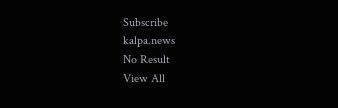Subscribe
kalpa.news
No Result
View All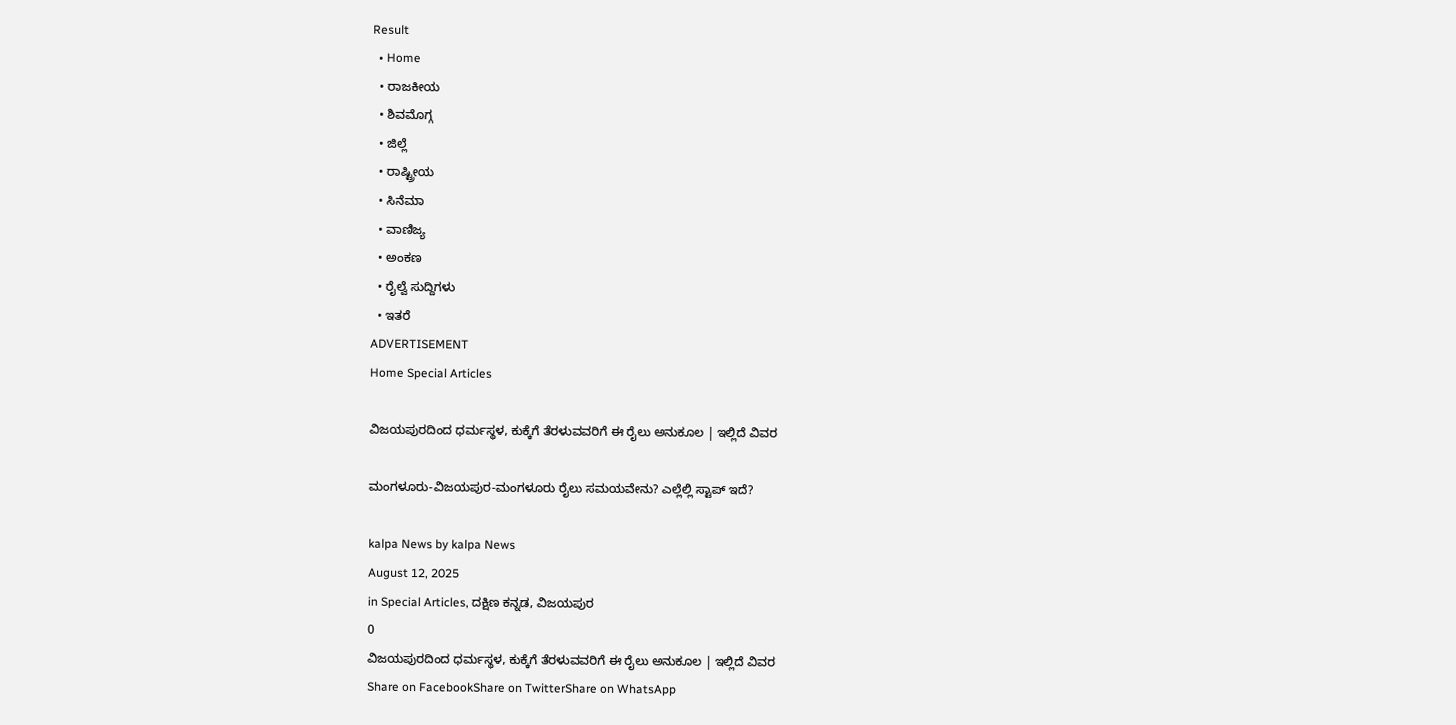Result
  • Home
  • ರಾಜಕೀಯ
  • ಶಿವಮೊಗ್ಗ
  • ಜಿಲ್ಲೆ
  • ರಾಷ್ಟ್ರೀಯ
  • ಸಿನೆಮಾ
  • ವಾಣಿಜ್ಯ
  • ಅಂಕಣ
  • ರೈಲ್ವೆ ಸುದ್ದಿಗಳು
  • ಇತರೆ
ADVERTISEMENT
Home Special Articles

ವಿಜಯಪುರದಿಂದ ಧರ್ಮಸ್ಥಳ, ಕುಕ್ಕೆಗೆ ತೆರಳುವವರಿಗೆ ಈ ರೈಲು ಅನುಕೂಲ | ಇಲ್ಲಿದೆ ವಿವರ

ಮಂಗಳೂರು-ವಿಜಯಪುರ-ಮಂಗಳೂರು ರೈಲು ಸಮಯವೇನು? ಎಲ್ಲೆಲ್ಲಿ ಸ್ಟಾಪ್ ಇದೆ?

kalpa News by kalpa News
August 12, 2025
in Special Articles, ದಕ್ಷಿಣ ಕನ್ನಡ, ವಿಜಯಪುರ
0
ವಿಜಯಪುರದಿಂದ ಧರ್ಮಸ್ಥಳ, ಕುಕ್ಕೆಗೆ ತೆರಳುವವರಿಗೆ ಈ ರೈಲು ಅನುಕೂಲ | ಇಲ್ಲಿದೆ ವಿವರ
Share on FacebookShare on TwitterShare on WhatsApp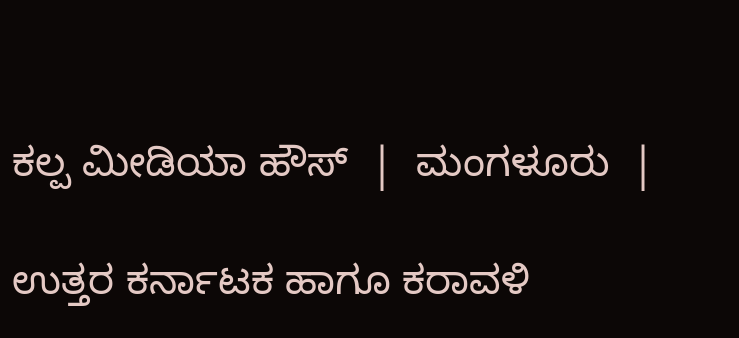ಕಲ್ಪ ಮೀಡಿಯಾ ಹೌಸ್  |  ಮಂಗಳೂರು  |

ಉತ್ತರ ಕರ್ನಾಟಕ ಹಾಗೂ ಕರಾವಳಿ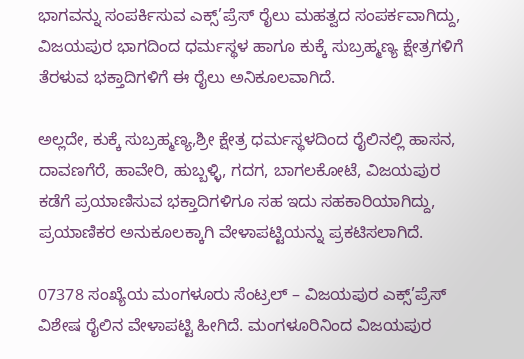ಭಾಗವನ್ನು ಸಂಪರ್ಕಿಸುವ ಎಕ್ಸ್’ಪ್ರೆಸ್ ರೈಲು ಮಹತ್ವದ ಸಂಪರ್ಕವಾಗಿದ್ದು, ವಿಜಯಪುರ ಭಾಗದಿಂದ ಧರ್ಮಸ್ಥಳ ಹಾಗೂ ಕುಕ್ಕೆ ಸುಬ್ರಹ್ಮಣ್ಯ ಕ್ಷೇತ್ರಗಳಿಗೆ ತೆರಳುವ ಭಕ್ತಾದಿಗಳಿಗೆ ಈ ರೈಲು ಅನಿಕೂಲವಾಗಿದೆ.

ಅಲ್ಲದೇ, ಕುಕ್ಕೆ ಸುಬ್ರಹ್ಮಣ್ಯ,ಶ್ರೀ ಕ್ಷೇತ್ರ ಧರ್ಮಸ್ಥಳದಿಂದ ರೈಲಿನಲ್ಲಿ ಹಾಸನ, ದಾವಣಗೆರೆ, ಹಾವೇರಿ, ಹುಬ್ಬಳ್ಳಿ, ಗದಗ, ಬಾಗಲಕೋಟೆ, ವಿಜಯಪುರ ಕಡೆಗೆ ಪ್ರಯಾಣಿಸುವ ಭಕ್ತಾದಿಗಳಿಗೂ ಸಹ ಇದು ಸಹಕಾರಿಯಾಗಿದ್ದು, ಪ್ರಯಾಣಿಕರ ಅನುಕೂಲಕ್ಕಾಗಿ ವೇಳಾಪಟ್ಟಿಯನ್ನು ಪ್ರಕಟಿಸಲಾಗಿದೆ.

07378 ಸಂಖ್ಯೆಯ ಮಂಗಳೂರು ಸೆಂಟ್ರಲ್ – ವಿಜಯಪುರ ಎಕ್ಸ್’ಪ್ರೆಸ್ ವಿಶೇಷ ರೈಲಿನ ವೇಳಾಪಟ್ಟಿ ಹೀಗಿದೆ. ಮಂಗಳೂರಿನಿಂದ ವಿಜಯಪುರ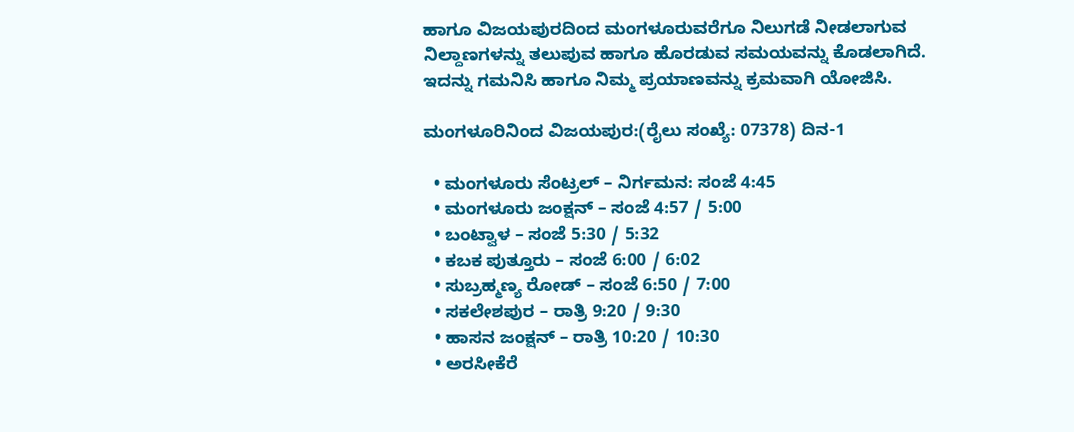ಹಾಗೂ ವಿಜಯಪುರದಿಂದ ಮಂಗಳೂರುವರೆಗೂ ನಿಲುಗಡೆ ನೀಡಲಾಗುವ ನಿಲ್ದಾಣಗಳನ್ನು ತಲುಪುವ ಹಾಗೂ ಹೊರಡುವ ಸಮಯವನ್ನು ಕೊಡಲಾಗಿದೆ. ಇದನ್ನು ಗಮನಿಸಿ ಹಾಗೂ ನಿಮ್ಮ ಪ್ರಯಾಣವನ್ನು ಕ್ರಮವಾಗಿ ಯೋಜಿಸಿ.

ಮಂಗಳೂರಿನಿಂದ ವಿಜಯಪುರ:(ರೈಲು ಸಂಖ್ಯೆ: 07378) ದಿನ-1

  • ಮಂಗಳೂರು ಸೆಂಟ್ರಲ್ – ನಿರ್ಗಮನ: ಸಂಜೆ 4:45
  • ಮಂಗಳೂರು ಜಂಕ್ಷನ್ – ಸಂಜೆ 4:57 / 5:00
  • ಬಂಟ್ವಾಳ – ಸಂಜೆ 5:30 / 5:32
  • ಕಬಕ ಪುತ್ತೂರು – ಸಂಜೆ 6:00 / 6:02
  • ಸುಬ್ರಹ್ಮಣ್ಯ ರೋಡ್ – ಸಂಜೆ 6:50 / 7:00
  • ಸಕಲೇಶಪುರ – ರಾತ್ರಿ 9:20 / 9:30
  • ಹಾಸನ ಜಂಕ್ಷನ್ – ರಾತ್ರಿ 10:20 / 10:30
  • ಅರಸೀಕೆರೆ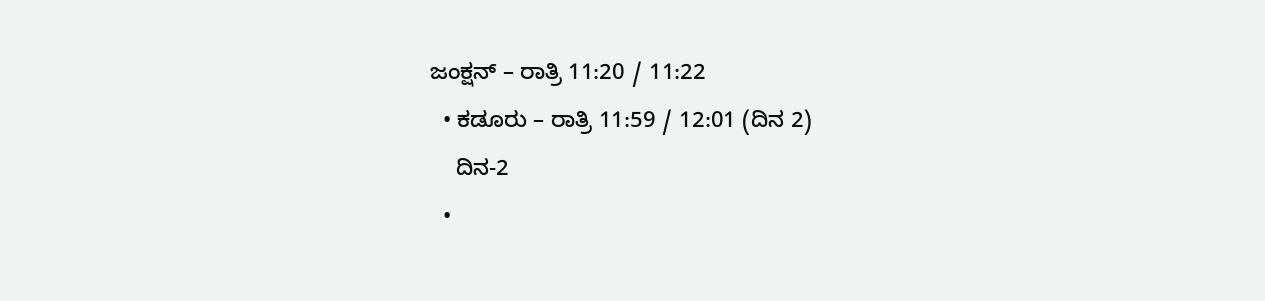ಜಂಕ್ಷನ್ – ರಾತ್ರಿ 11:20 / 11:22
  • ಕಡೂರು – ರಾತ್ರಿ 11:59 / 12:01 (ದಿನ 2)
    ದಿನ-2
  •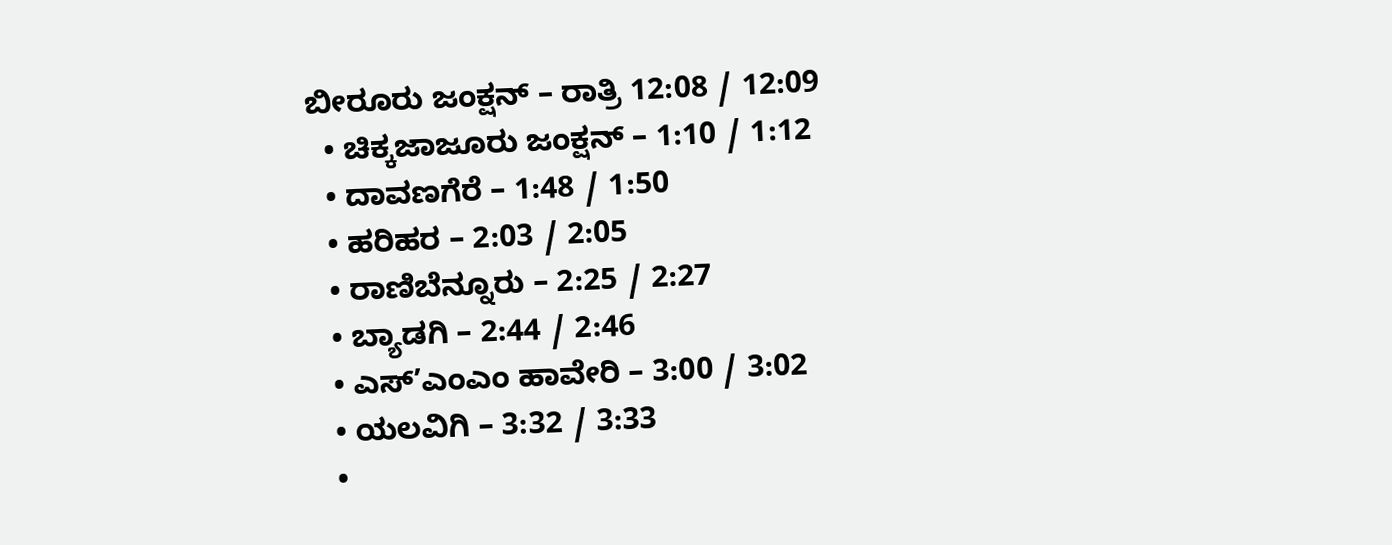ಬೀರೂರು ಜಂಕ್ಷನ್ – ರಾತ್ರಿ 12:08 / 12:09
  • ಚಿಕ್ಕಜಾಜೂರು ಜಂಕ್ಷನ್ – 1:10 / 1:12
  • ದಾವಣಗೆರೆ – 1:48 / 1:50
  • ಹರಿಹರ – 2:03 / 2:05
  • ರಾಣಿಬೆನ್ನೂರು – 2:25 / 2:27
  • ಬ್ಯಾಡಗಿ – 2:44 / 2:46
  • ಎಸ್’ಎಂಎಂ ಹಾವೇರಿ – 3:00 / 3:02
  • ಯಲವಿಗಿ – 3:32 / 3:33
  •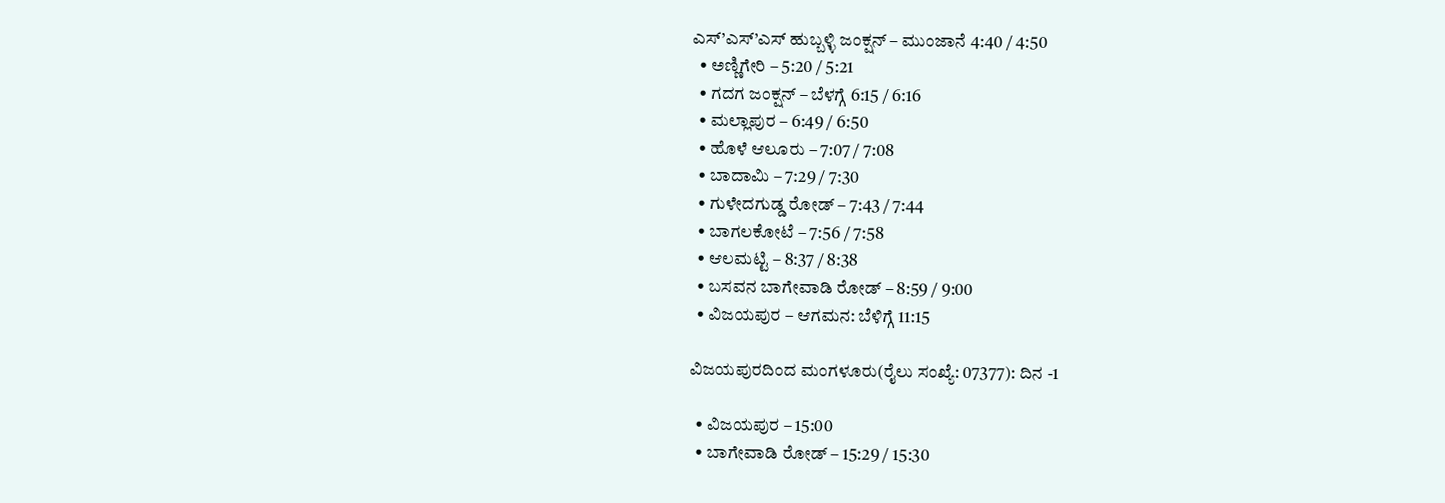ಎಸ್’ಎಸ್’ಎಸ್ ಹುಬ್ಬಳ್ಳಿ ಜಂಕ್ಷನ್ – ಮುಂಜಾನೆ 4:40 / 4:50
  • ಅಣ್ಣಿಗೇರಿ – 5:20 / 5:21
  • ಗದಗ ಜಂಕ್ಷನ್ – ಬೆಳಗ್ಗೆ 6:15 / 6:16
  • ಮಲ್ಲಾಪುರ – 6:49 / 6:50
  • ಹೊಳೆ ಆಲೂರು – 7:07 / 7:08
  • ಬಾದಾಮಿ – 7:29 / 7:30
  • ಗುಳೇದಗುಡ್ಡ ರೋಡ್ – 7:43 / 7:44
  • ಬಾಗಲಕೋಟೆ – 7:56 / 7:58
  • ಆಲಮಟ್ಟಿ – 8:37 / 8:38
  • ಬಸವನ ಬಾಗೇವಾಡಿ ರೋಡ್ – 8:59 / 9:00
  • ವಿಜಯಪುರ – ಆಗಮನ: ಬೆಳಿಗ್ಗೆ 11:15

ವಿಜಯಪುರದಿಂದ ಮಂಗಳೂರು(ರೈಲು ಸಂಖ್ಯೆ: 07377): ದಿನ -1

  • ವಿಜಯಪುರ – 15:00
  • ಬಾಗೇವಾಡಿ ರೋಡ್ – 15:29 / 15:30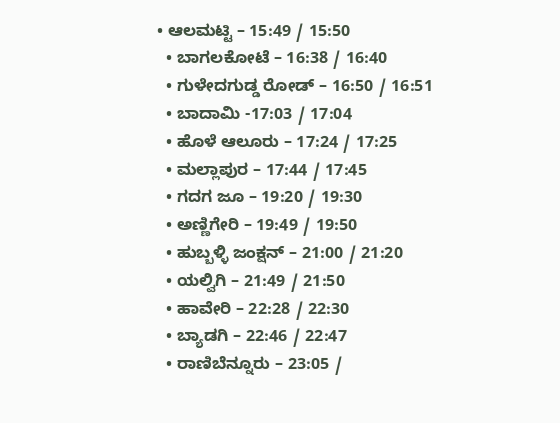• ಆಲಮಟ್ಟಿ – 15:49 / 15:50
  • ಬಾಗಲಕೋಟೆ – 16:38 / 16:40
  • ಗುಳೇದಗುಡ್ಡ ರೋಡ್ – 16:50 / 16:51
  • ಬಾದಾಮಿ -17:03 / 17:04
  • ಹೊಳೆ ಆಲೂರು – 17:24 / 17:25
  • ಮಲ್ಲಾಪುರ – 17:44 / 17:45
  • ಗದಗ ಜೂ – 19:20 / 19:30
  • ಅಣ್ಣಿಗೇರಿ – 19:49 / 19:50
  • ಹುಬ್ಬಳ್ಳಿ ಜಂಕ್ಷನ್ – 21:00 / 21:20
  • ಯಲ್ವಿಗಿ – 21:49 / 21:50
  • ಹಾವೇರಿ – 22:28 / 22:30
  • ಬ್ಯಾಡಗಿ – 22:46 / 22:47
  • ರಾಣಿಬೆನ್ನೂರು – 23:05 /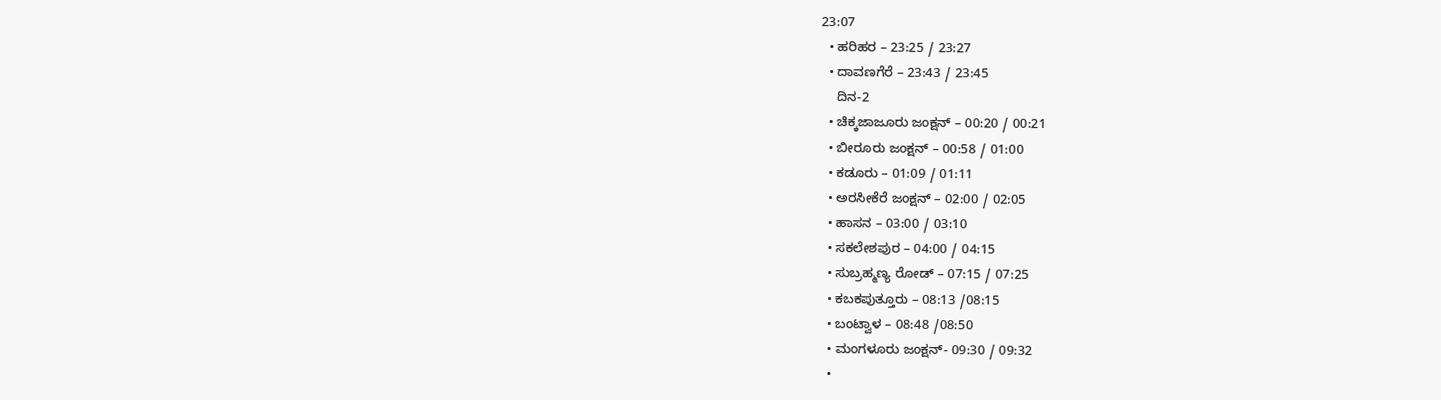23:07
  • ಹರಿಹರ – 23:25 / 23:27
  • ದಾವಣಗೆರೆ – 23:43 / 23:45
    ದಿನ-2
  • ಚಿಕ್ಕಜಾಜೂರು ಜಂಕ್ಷನ್ – 00:20 / 00:21
  • ಬೀರೂರು ಜಂಕ್ಷನ್ – 00:58 / 01:00
  • ಕಡೂರು – 01:09 / 01:11
  • ಅರಸೀಕೆರೆ ಜಂಕ್ಷನ್ – 02:00 / 02:05
  • ಹಾಸನ – 03:00 / 03:10
  • ಸಕಲೇಶಪುರ – 04:00 / 04:15
  • ಸುಬ್ರಹ್ಮಣ್ಯ ರೋಡ್ – 07:15 / 07:25
  • ಕಬಕಪುತ್ತೂರು – 08:13 /08:15
  • ಬಂಟ್ವಾಳ – 08:48 /08:50
  • ಮಂಗಳೂರು ಜಂಕ್ಷನ್- 09:30 / 09:32
  •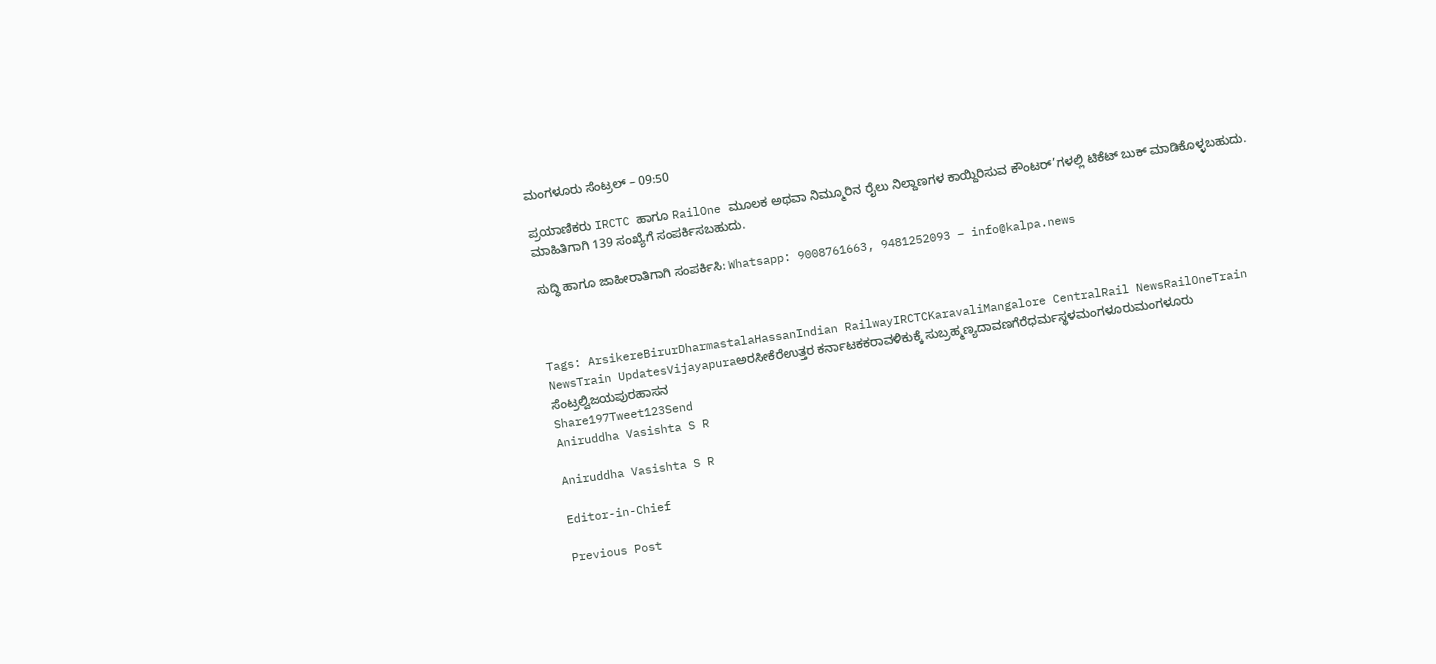ಮಂಗಳೂರು ಸೆಂಟ್ರಲ್ – 09:50

ಪ್ರಯಾಣಿಕರು IRCTC ಹಾಗೂ RailOne ಮೂಲಕ ಅಥವಾ ನಿಮ್ಮೂರಿನ ರೈಲು ನಿಲ್ದಾಣಗಳ ಕಾಯ್ದಿರಿಸುವ ಕೌಂಟರ್’ಗಳಲ್ಲಿ ಟಿಕೆಟ್ ಬುಕ್ ಮಾಡಿಕೊಳ್ಳಬಹುದು. ಮಾಹಿತಿಗಾಗಿ 139 ಸಂಖ್ಯೆಗೆ ಸಂಪರ್ಕಿಸಬಹುದು.

ಸುದ್ಧಿ ಹಾಗೂ ಜಾಹೀರಾತಿಗಾಗಿ ಸಂಪರ್ಕಿಸಿ: Whatsapp: 9008761663, 9481252093 – info@kalpa.news



Tags: ArsikereBirurDharmastalaHassanIndian RailwayIRCTCKaravaliMangalore CentralRail NewsRailOneTrain NewsTrain UpdatesVijayapuraಅರಸೀಕೆರೆಉತ್ತರ ಕರ್ನಾಟಕಕರಾವಳಿಕುಕ್ಕೆ ಸುಬ್ರಹ್ಮಣ್ಯದಾವಣಗೆರೆಧರ್ಮಸ್ಥಳಮಂಗಳೂರುಮಂಗಳೂರು ಸೆಂಟ್ರಲ್ವಿಜಯಪುರಹಾಸನ
Share197Tweet123Send
Aniruddha Vasishta S R

Aniruddha Vasishta S R

Editor-in-Chief

Previous Post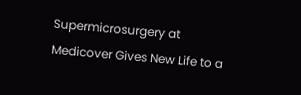Supermicrosurgery at Medicover Gives New Life to a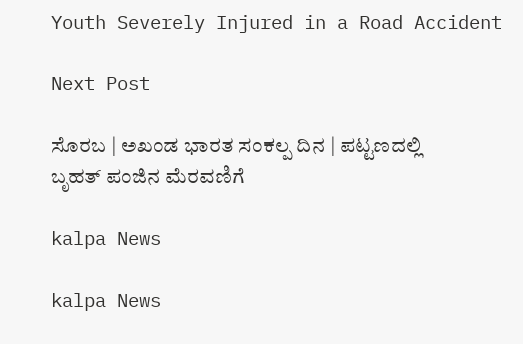Youth Severely Injured in a Road Accident

Next Post

ಸೊರಬ | ಅಖಂಡ ಭಾರತ ಸಂಕಲ್ಪ ದಿನ | ಪಟ್ಟಣದಲ್ಲಿ ಬೃಹತ್ ಪಂಜಿನ ಮೆರವಣಿಗೆ

kalpa News

kalpa News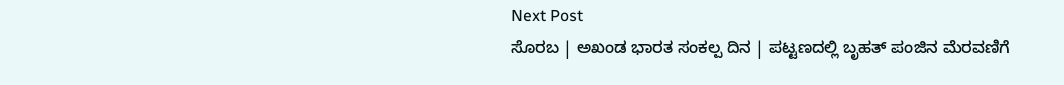Next Post
ಸೊರಬ | ಅಖಂಡ ಭಾರತ ಸಂಕಲ್ಪ ದಿನ | ಪಟ್ಟಣದಲ್ಲಿ ಬೃಹತ್ ಪಂಜಿನ ಮೆರವಣಿಗೆ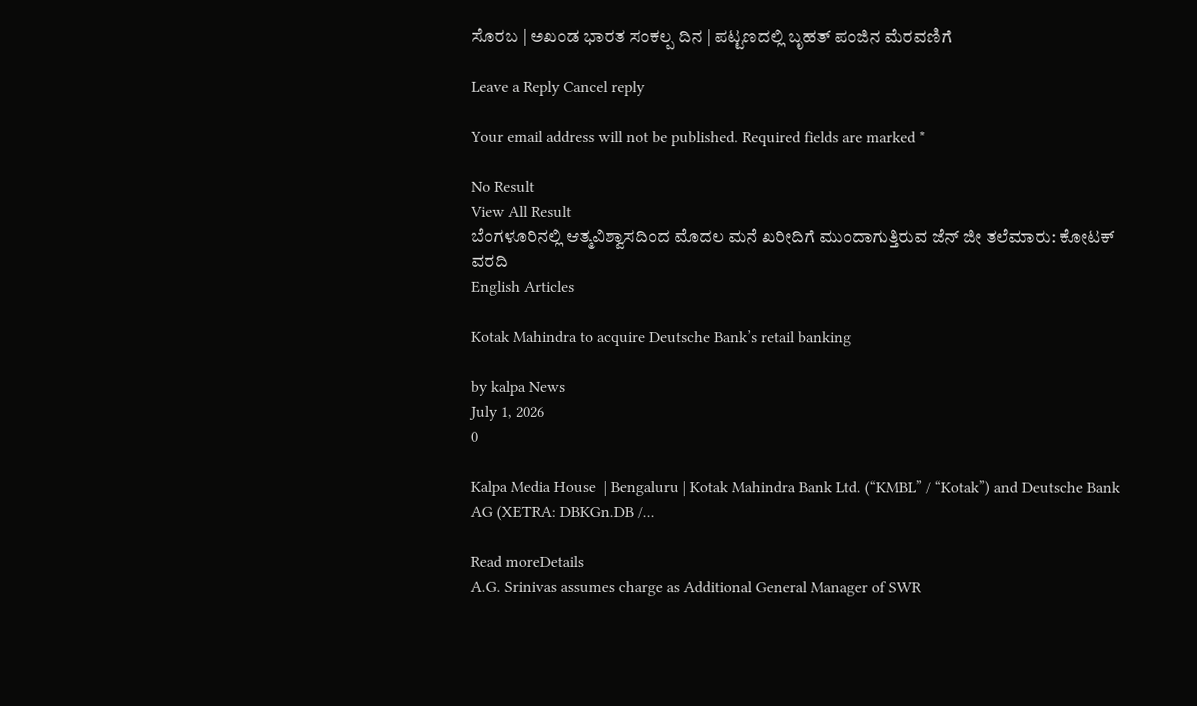ಸೊರಬ | ಅಖಂಡ ಭಾರತ ಸಂಕಲ್ಪ ದಿನ | ಪಟ್ಟಣದಲ್ಲಿ ಬೃಹತ್ ಪಂಜಿನ ಮೆರವಣಿಗೆ

Leave a Reply Cancel reply

Your email address will not be published. Required fields are marked *

No Result
View All Result
ಬೆಂಗಳೂರಿನಲ್ಲಿ ಆತ್ಮವಿಶ್ವಾಸದಿಂದ ಮೊದಲ ಮನೆ ಖರೀದಿಗೆ ಮುಂದಾಗುತ್ತಿರುವ ಜೆನ್ ಜೀ ತಲೆಮಾರು: ಕೋಟಕ್ ವರದಿ
English Articles

Kotak Mahindra to acquire Deutsche Bank’s retail banking

by kalpa News
July 1, 2026
0

Kalpa Media House  | Bengaluru | Kotak Mahindra Bank Ltd. (“KMBL” / “Kotak”) and Deutsche Bank AG (XETRA: DBKGn.DB /...

Read moreDetails
A.G. Srinivas assumes charge as Additional General Manager of SWR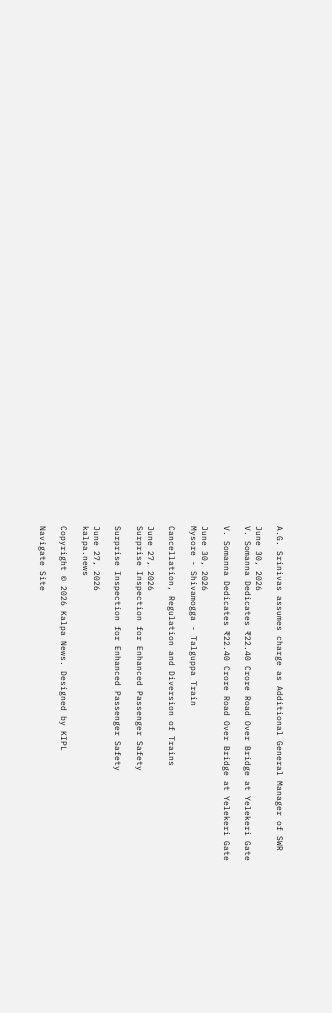A.G. Srinivas assumes charge as Additional General Manager of SWR

June 30, 2026
V. Somanna Dedicates ₹22.40 Crore Road Over Bridge at Yelekeri Gate

V. Somanna Dedicates ₹22.40 Crore Road Over Bridge at Yelekeri Gate

June 30, 2026
Mysore - Shivamogga - Talguppa Train

Cancellation, Regulation and Diversion of Trains

June 27, 2026
Surprise Inspection for Enhanced Passenger Safety

Surprise Inspection for Enhanced Passenger Safety

June 27, 2026
kalpa.news

Copyright © 2026 Kalpa News. Designed by KIPL

Navigate Site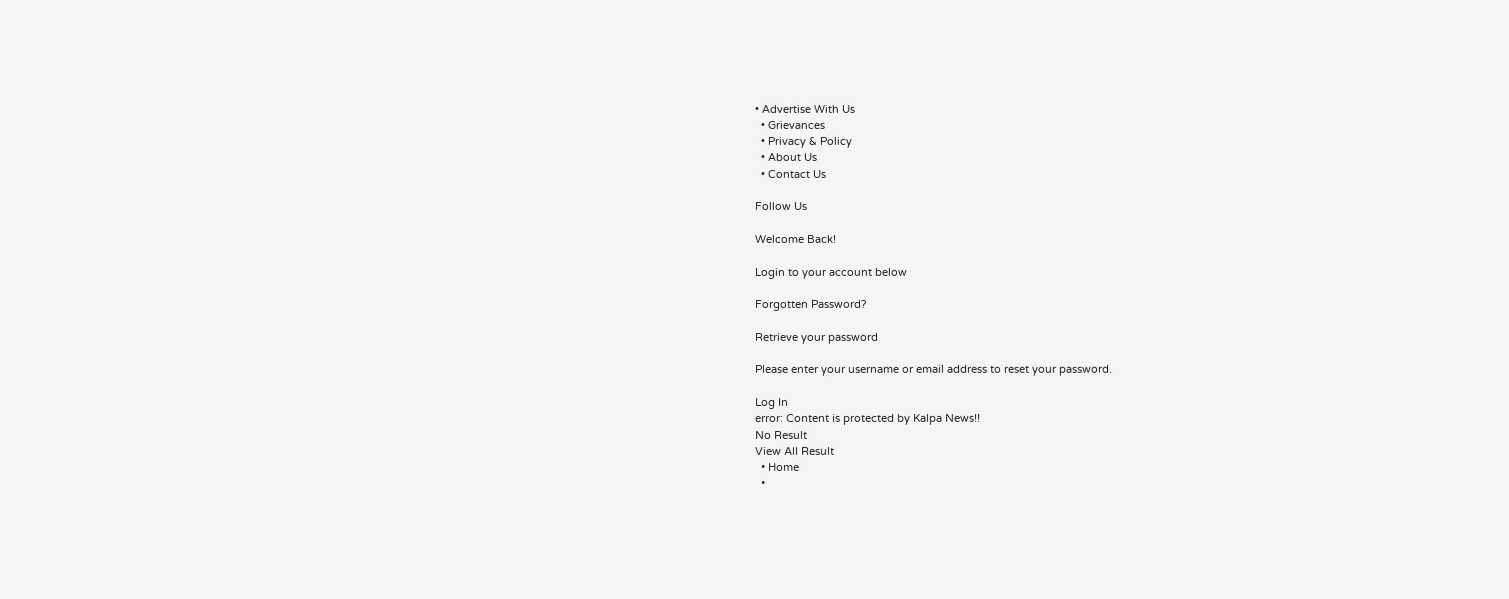• Advertise With Us
  • Grievances
  • Privacy & Policy
  • About Us
  • Contact Us

Follow Us

Welcome Back!

Login to your account below

Forgotten Password?

Retrieve your password

Please enter your username or email address to reset your password.

Log In
error: Content is protected by Kalpa News!!
No Result
View All Result
  • Home
  •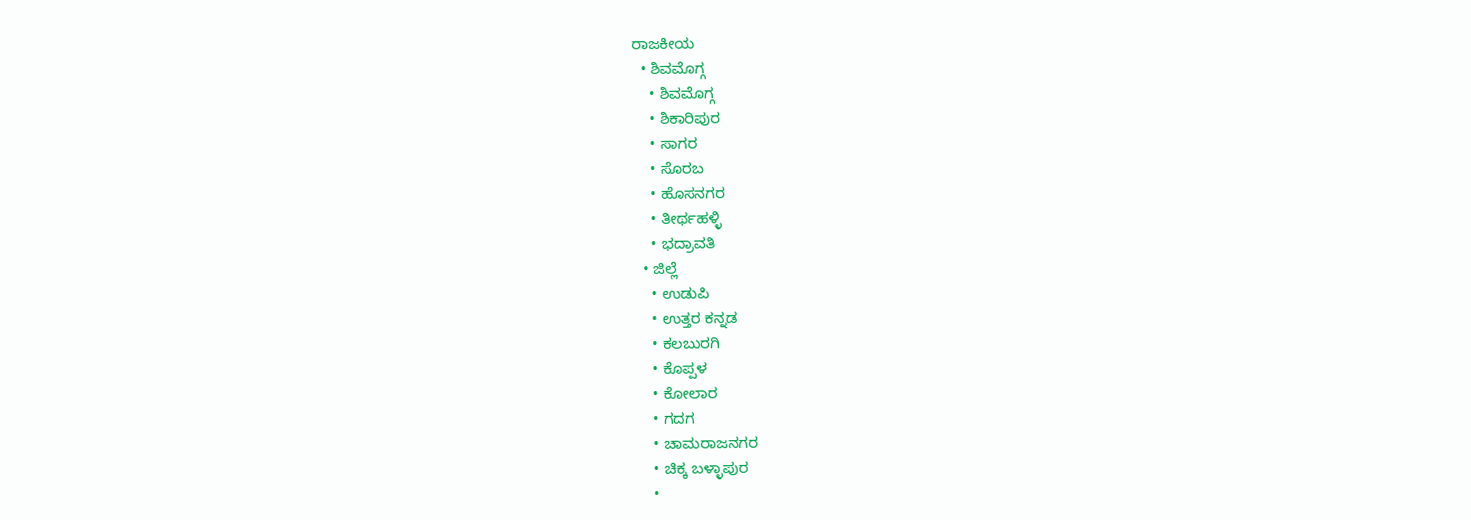ರಾಜಕೀಯ
  • ಶಿವಮೊಗ್ಗ
    • ಶಿವಮೊಗ್ಗ
    • ಶಿಕಾರಿಪುರ
    • ಸಾಗರ
    • ಸೊರಬ
    • ಹೊಸನಗರ
    • ತೀರ್ಥಹಳ್ಳಿ
    • ಭದ್ರಾವತಿ
  • ಜಿಲ್ಲೆ
    • ಉಡುಪಿ
    • ಉತ್ತರ ಕನ್ನಡ
    • ಕಲಬುರಗಿ
    • ಕೊಪ್ಪಳ
    • ಕೋಲಾರ
    • ಗದಗ
    • ಚಾಮರಾಜನಗರ
    • ಚಿಕ್ಕ ಬಳ್ಳಾಪುರ
    •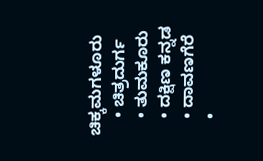ಚಿಕ್ಕಮಗಳೂರು
    • ಚಿತ್ರದುರ್ಗ
    • ತುಮಕೂರು
    • ದಕ್ಷಿಣ ಕನ್ನಡ
    • ದಾವಣಗೆರೆ
    •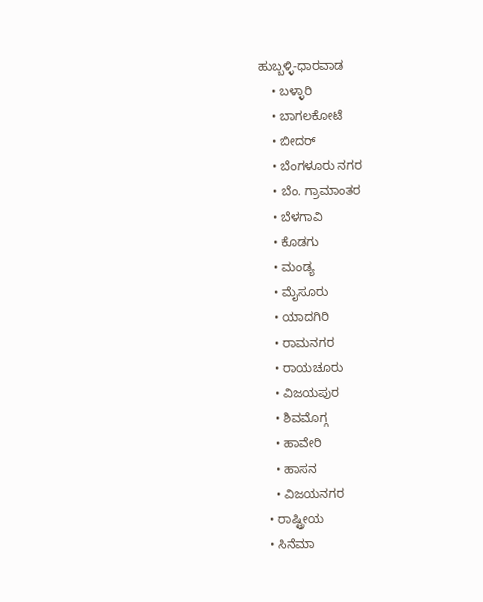ಹುಬ್ಬಳ್ಳಿ-ಧಾರವಾಡ
    • ಬಳ್ಳಾರಿ
    • ಬಾಗಲಕೋಟೆ
    • ಬೀದರ್
    • ಬೆಂಗಳೂರು ನಗರ
    • ಬೆಂ. ಗ್ರಾಮಾಂತರ
    • ಬೆಳಗಾವಿ
    • ಕೊಡಗು
    • ಮಂಡ್ಯ
    • ಮೈಸೂರು
    • ಯಾದಗಿರಿ
    • ರಾಮನಗರ
    • ರಾಯಚೂರು
    • ವಿಜಯಪುರ
    • ಶಿವಮೊಗ್ಗ
    • ಹಾವೇರಿ
    • ಹಾಸನ
    • ವಿಜಯನಗರ
  • ರಾಷ್ಟ್ರೀಯ
  • ಸಿನೆಮಾ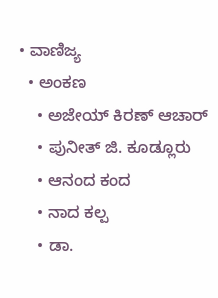• ವಾಣಿಜ್ಯ
  • ಅಂಕಣ
    • ಅಜೇಯ್ ಕಿರಣ್ ಆಚಾರ್
    • ಪುನೀತ್ ಜಿ. ಕೂಡ್ಲೂರು
    • ಆನಂದ ಕಂದ
    • ನಾದ ಕಲ್ಪ
    • ಡಾ.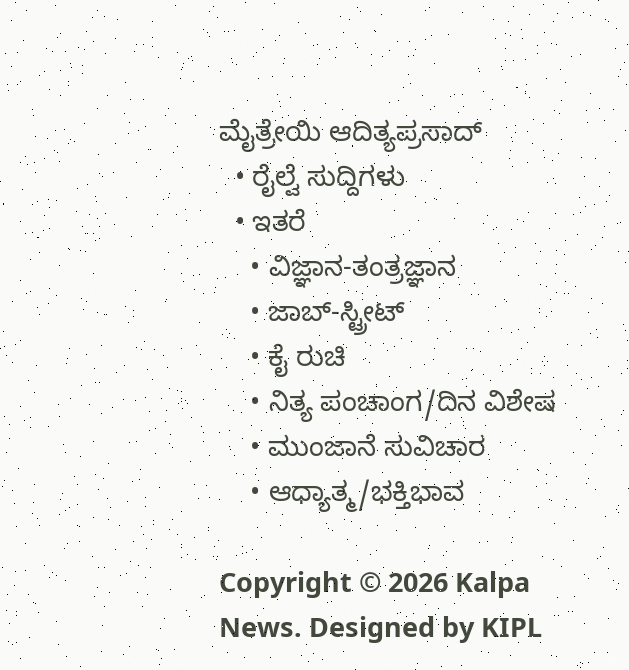ಮೈತ್ರೇಯಿ ಆದಿತ್ಯಪ್ರಸಾದ್
  • ರೈಲ್ವೆ ಸುದ್ದಿಗಳು
  • ಇತರೆ
    • ವಿಜ್ಞಾನ-ತಂತ್ರಜ್ಞಾನ
    • ಜಾಬ್-ಸ್ಟ್ರೀಟ್
    • ಕೈ ರುಚಿ
    • ನಿತ್ಯ ಪಂಚಾಂಗ/ದಿನ ವಿಶೇಷ
    • ಮುಂಜಾನೆ ಸುವಿಚಾರ
    • ಆಧ್ಯಾತ್ಮ/ಭಕ್ತಿಭಾವ

Copyright © 2026 Kalpa News. Designed by KIPL